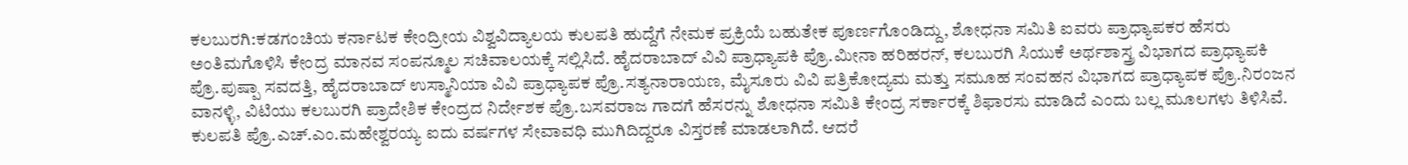ಕಲಬುರಗಿ:ಕಡಗಂಚಿಯ ಕರ್ನಾಟಕ ಕೇಂದ್ರೀಯ ವಿಶ್ವವಿದ್ಯಾಲಯ ಕುಲಪತಿ ಹುದ್ದೆಗೆ ನೇಮಕ ಪ್ರಕ್ರಿಯೆ ಬಹುತೇಕ ಪೂರ್ಣಗೊಂಡಿದ್ದು, ಶೋಧನಾ ಸಮಿತಿ ಐವರು ಪ್ರಾಧ್ಯಾಪಕರ ಹೆಸರು ಅಂತಿಮಗೊಳಿಸಿ ಕೇಂದ್ರ ಮಾನವ ಸಂಪನ್ಮೂಲ ಸಚಿವಾಲಯಕ್ಕೆ ಸಲ್ಲಿಸಿದೆ. ಹೈದರಾಬಾದ್ ವಿವಿ ಪ್ರಾಧ್ಯಾಪಕಿ ಪ್ರೊ.ಮೀನಾ ಹರಿಹರನ್, ಕಲಬುರಗಿ ಸಿಯುಕೆ ಅರ್ಥಶಾಸ್ತ್ರ ವಿಭಾಗದ ಪ್ರಾಧ್ಯಾಪಕಿ ಪ್ರೊ.ಪುಷ್ಪಾ ಸವದತ್ತಿ, ಹೈದರಾಬಾದ್ ಉಸ್ಮಾನಿಯಾ ವಿವಿ ಪ್ರಾಧ್ಯಾಪಕ ಪ್ರೊ.ಸತ್ಯನಾರಾಯಣ, ಮೈಸೂರು ವಿವಿ ಪತ್ರಿಕೋದ್ಯಮ ಮತ್ತು ಸಮೂಹ ಸಂವಹನ ವಿಭಾಗದ ಪ್ರಾಧ್ಯಾಪಕ ಪ್ರೊ.ನಿರಂಜನ ವಾನಳ್ಳಿ, ವಿಟಿಯು ಕಲಬುರಗಿ ಪ್ರಾದೇಶಿಕ ಕೇಂದ್ರದ ನಿರ್ದೇಶಕ ಪ್ರೊ.ಬಸವರಾಜ ಗಾದಗೆ ಹೆಸರನ್ನು ಶೋಧನಾ ಸಮಿತಿ ಕೇಂದ್ರ ಸರ್ಕಾರಕ್ಕೆ ಶಿಫಾರಸು ಮಾಡಿದೆ ಎಂದು ಬಲ್ಲ ಮೂಲಗಳು ತಿಳಿಸಿವೆ. ಕುಲಪತಿ ಪ್ರೊ.ಎಚ್.ಎಂ.ಮಹೇಶ್ವರಯ್ಯ ಐದು ವರ್ಷಗಳ ಸೇವಾವಧಿ ಮುಗಿದಿದ್ದರೂ ವಿಸ್ತರಣೆ ಮಾಡಲಾಗಿದೆ. ಆದರೆ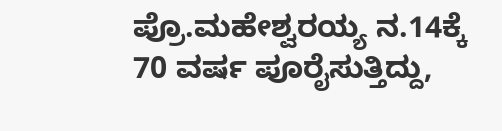ಪ್ರೊ.ಮಹೇಶ್ವರಯ್ಯ ನ.14ಕ್ಕೆ 70 ವರ್ಷ ಪೂರೈಸುತ್ತಿದ್ದು,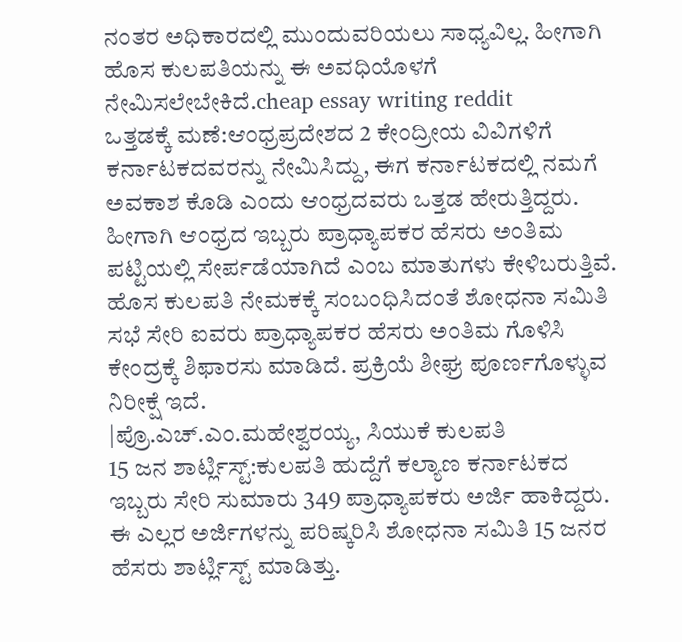ನಂತರ ಅಧಿಕಾರದಲ್ಲಿ ಮುಂದುವರಿಯಲು ಸಾಧ್ಯವಿಲ್ಲ. ಹೀಗಾಗಿ ಹೊಸ ಕುಲಪತಿಯನ್ನು ಈ ಅವಧಿಯೊಳಗೆ ನೇಮಿಸಲೇಬೇಕಿದೆ.cheap essay writing reddit
ಒತ್ತಡಕ್ಕೆ ಮಣೆ:ಆಂಧ್ರಪ್ರದೇಶದ 2 ಕೇಂದ್ರೀಯ ವಿವಿಗಳಿಗೆ ಕರ್ನಾಟಕದವರನ್ನು ನೇಮಿಸಿದ್ದು, ಈಗ ಕರ್ನಾಟಕದಲ್ಲಿ ನಮಗೆ ಅವಕಾಶ ಕೊಡಿ ಎಂದು ಆಂಧ್ರದವರು ಒತ್ತಡ ಹೇರುತ್ತಿದ್ದರು. ಹೀಗಾಗಿ ಆಂಧ್ರದ ಇಬ್ಬರು ಪ್ರಾಧ್ಯಾಪಕರ ಹೆಸರು ಅಂತಿಮ ಪಟ್ಟಿಯಲ್ಲಿ ಸೇರ್ಪಡೆಯಾಗಿದೆ ಎಂಬ ಮಾತುಗಳು ಕೇಳಿಬರುತ್ತಿವೆ.
ಹೊಸ ಕುಲಪತಿ ನೇಮಕಕ್ಕೆ ಸಂಬಂಧಿಸಿದಂತೆ ಶೋಧನಾ ಸಮಿತಿ ಸಭೆ ಸೇರಿ ಐವರು ಪ್ರಾಧ್ಯಾಪಕರ ಹೆಸರು ಅಂತಿಮ ಗೊಳಿಸಿ ಕೇಂದ್ರಕ್ಕೆ ಶಿಫಾರಸು ಮಾಡಿದೆ. ಪ್ರಕ್ರಿಯೆ ಶೀಘ್ರ ಪೂರ್ಣಗೊಳ್ಳುವ ನಿರೀಕ್ಷೆ ಇದೆ.
|ಪ್ರೊ.ಎಚ್.ಎಂ.ಮಹೇಶ್ವರಯ್ಯ, ಸಿಯುಕೆ ಕುಲಪತಿ
15 ಜನ ಶಾರ್ಟ್ಲಿಸ್ಟ್:ಕುಲಪತಿ ಹುದ್ದೆಗೆ ಕಲ್ಯಾಣ ಕರ್ನಾಟಕದ ಇಬ್ಬರು ಸೇರಿ ಸುಮಾರು 349 ಪ್ರಾಧ್ಯಾಪಕರು ಅರ್ಜಿ ಹಾಕಿದ್ದರು. ಈ ಎಲ್ಲರ ಅರ್ಜಿಗಳನ್ನು ಪರಿಷ್ಕರಿಸಿ ಶೋಧನಾ ಸಮಿತಿ 15 ಜನರ ಹೆಸರು ಶಾರ್ಟ್ಲಿಸ್ಟ್ ಮಾಡಿತ್ತು.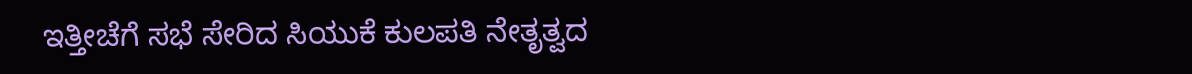ಇತ್ತೀಚೆಗೆ ಸಭೆ ಸೇರಿದ ಸಿಯುಕೆ ಕುಲಪತಿ ನೇತೃತ್ವದ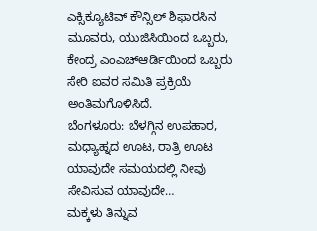ಎಕ್ಸಿಕ್ಯೂಟಿವ್ ಕೌನ್ಸಿಲ್ ಶಿಫಾರಸಿನ ಮೂವರು, ಯುಜಿಸಿಯಿಂದ ಒಬ್ಬರು, ಕೇಂದ್ರ ಎಂಎಚ್ಆರ್ಡಿಯಿಂದ ಒಬ್ಬರು ಸೇರಿ ಐವರ ಸಮಿತಿ ಪ್ರಕ್ರಿಯೆ ಅಂತಿಮಗೊಳಿಸಿದೆ.
ಬೆಂಗಳೂರು: ಬೆಳಗ್ಗಿನ ಉಪಹಾರ, ಮಧ್ಯಾಹ್ನದ ಊಟ, ರಾತ್ರಿ ಊಟ ಯಾವುದೇ ಸಮಯದಲ್ಲಿ ನೀವು ಸೇವಿಸುವ ಯಾವುದೇ…
ಮಕ್ಕಳು ತಿನ್ನುವ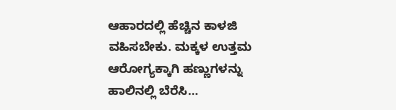ಆಹಾರದಲ್ಲಿ ಹೆಚ್ಚಿನ ಕಾಳಜಿ ವಹಿಸಬೇಕು. ಮಕ್ಕಳ ಉತ್ತಮ ಆರೋಗ್ಯಕ್ಕಾಗಿ ಹಣ್ಣುಗಳನ್ನು ಹಾಲಿನಲ್ಲಿ ಬೆರೆಸಿ…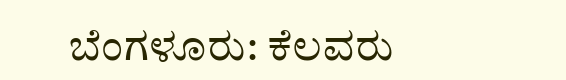ಬೆಂಗಳೂರು: ಕೆಲವರು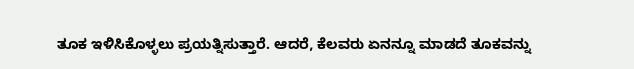ತೂಕ ಇಳಿಸಿಕೊಳ್ಳಲು ಪ್ರಯತ್ನಿಸುತ್ತಾರೆ. ಆದರೆ, ಕೆಲವರು ಏನನ್ನೂ ಮಾಡದೆ ತೂಕವನ್ನು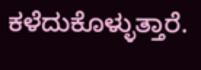ಕಳೆದುಕೊಳ್ಳುತ್ತಾರೆ.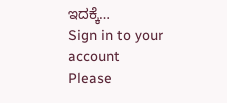ಇದಕ್ಕೆ…
Sign in to your account
Please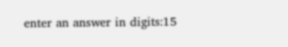enter an answer in digits:15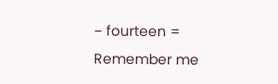− fourteen =
Remember me